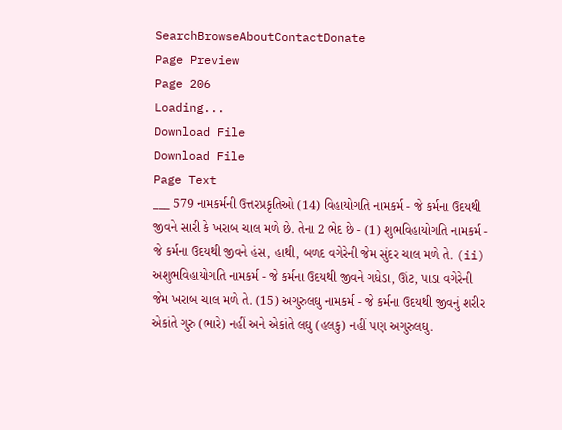SearchBrowseAboutContactDonate
Page Preview
Page 206
Loading...
Download File
Download File
Page Text
___ 579 નામકર્મની ઉત્તરપ્રકૃતિઓ (14) વિહાયોગતિ નામકર્મ - જે કર્મના ઉદયથી જીવને સારી કે ખરાબ ચાલ મળે છે. તેના 2 ભેદ છે - (1) શુભવિહાયોગતિ નામકર્મ - જે કર્મના ઉદયથી જીવને હંસ, હાથી, બળદ વગેરેની જેમ સુંદર ચાલ મળે તે. (ii) અશુભવિહાયોગતિ નામકર્મ - જે કર્મના ઉદયથી જીવને ગધેડા, ઊંટ, પાડા વગેરેની જેમ ખરાબ ચાલ મળે તે. (15) અગુરુલઘુ નામકર્મ - જે કર્મના ઉદયથી જીવનું શરીર એકાંતે ગુરુ (ભારે) નહીં અને એકાંતે લઘુ (હલકુ) નહીં પણ અગુરુલઘુ.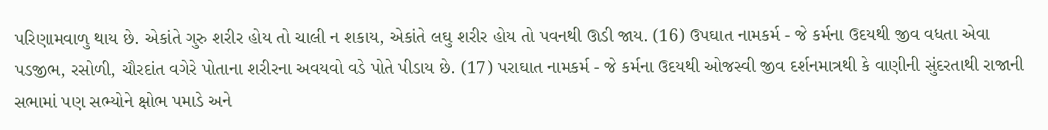પરિણામવાળુ થાય છે. એકાંતે ગુરુ શરીર હોય તો ચાલી ન શકાય, એકાંતે લઘુ શરીર હોય તો પવનથી ઊડી જાય. (16) ઉપઘાત નામકર્મ - જે કર્મના ઉદયથી જીવ વધતા એવા પડજીભ, રસોળી, ચૌરદાંત વગેરે પોતાના શરીરના અવયવો વડે પોતે પીડાય છે. (17) પરાઘાત નામકર્મ - જે કર્મના ઉદયથી ઓજસ્વી જીવ દર્શનમાત્રથી કે વાણીની સુંદરતાથી રાજાની સભામાં પણ સભ્યોને ક્ષોભ પમાડે અને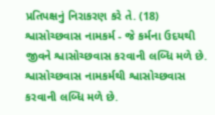પ્રતિપક્ષનું નિરાકરણ કરે તે. (18) શ્વાસોચ્છવાસ નામકર્મ - જે કર્મના ઉદયથી જીવને શ્વાસોચ્છવાસ કરવાની લબ્ધિ મળે છે. શ્વાસોચ્છવાસ નામકર્મથી શ્વાસોચ્છવાસ કરવાની લબ્ધિ મળે છે.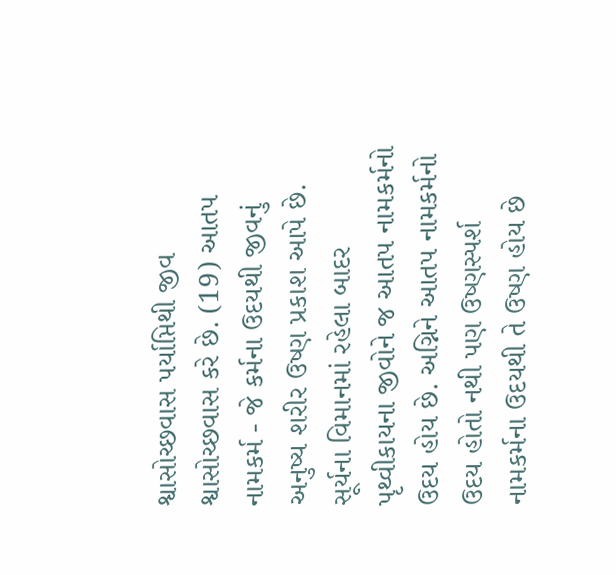શ્વાસોચ્છવાસ પર્યાપ્તિથી જીવ શ્વાસોચ્છવાસ કરે છે. (19) આતપ નામકર્મ - જે કર્મના ઉદયથી જીવનું અનુષ્ય શરીર ઉષ્ણ પ્રકાશ આપે છે. સૂર્યના વિમાનમાં રહેલા બાદર પૃથ્વીકાયના જીવોને જ આતપ નામકર્મનો ઉદય હોય છે. અગ્નિને આતપ નામકર્મનો ઉદય હોતો નથી પણ ઉષ્ણસ્પર્શ નામકર્મના ઉદયથી તે ઉષ્ણ હોય છે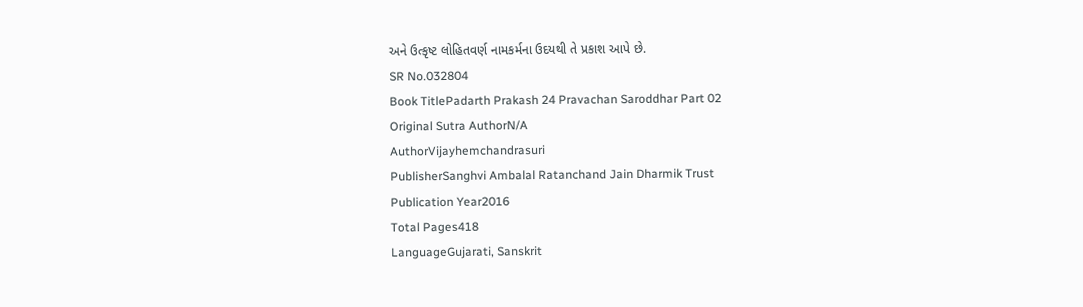અને ઉત્કૃષ્ટ લોહિતવર્ણ નામકર્મના ઉદયથી તે પ્રકાશ આપે છે.
SR No.032804
Book TitlePadarth Prakash 24 Pravachan Saroddhar Part 02
Original Sutra AuthorN/A
AuthorVijayhemchandrasuri
PublisherSanghvi Ambalal Ratanchand Jain Dharmik Trust
Publication Year2016
Total Pages418
LanguageGujarati, Sanskrit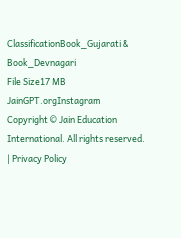ClassificationBook_Gujarati & Book_Devnagari
File Size17 MB
JainGPT.orgInstagram
Copyright © Jain Education International. All rights reserved. | Privacy Policy